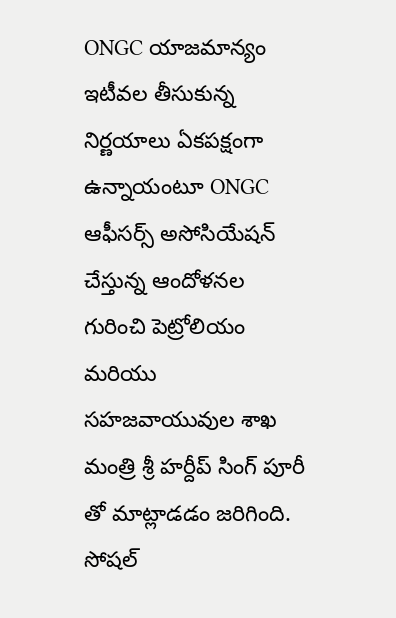ONGC యాజమాన్యం ఇటీవల తీసుకున్న నిర్ణయాలు ఏకపక్షంగా ఉన్నాయంటూ ONGC ఆఫీసర్స్ అసోసియేషన్ చేస్తున్న ఆందోళనల గురించి పెట్రోలియం మరియు సహజవాయువుల శాఖ మంత్రి శ్రీ హర్దీప్ సింగ్ పూరీ తో మాట్లాడడం జరిగింది.
సోషల్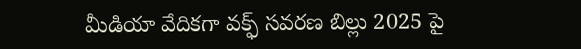మీడియా వేదికగా వక్ఫ్ సవరణ బిల్లు 2025 పై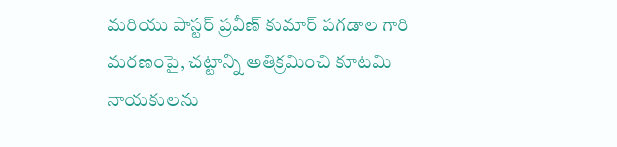మరియు పాస్టర్ ప్రవీణ్ కుమార్ పగడాల గారి మరణంపై, చట్టాన్ని అతిక్రమించి కూటమి నాయకులను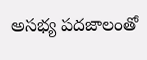అసభ్య పదజాలంతో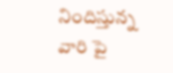నిందిస్తున్న వారి పై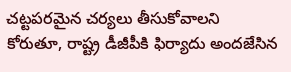చట్టపరమైన చర్యలు తీసుకోవాలని కోరుతూ, రాష్ట్ర డీజీపీకి ఫిర్యాదు అందజేసిన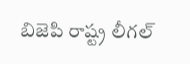బిజెపి రాష్ట్ర లీగల్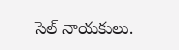సెల్ నాయకులు.